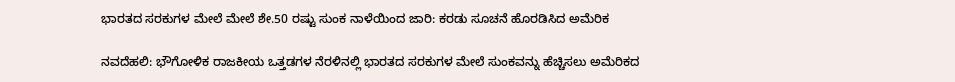ಭಾರತದ ಸರಕುಗಳ ಮೇಲೆ ಮೇಲೆ ಶೇ.50 ರಷ್ಟು ಸುಂಕ ನಾಳೆಯಿಂದ ಜಾರಿ: ಕರಡು ಸೂಚನೆ ಹೊರಡಿಸಿದ ಅಮೆರಿಕ

ನವದೆಹಲಿ: ಭೌಗೋಳಿಕ ರಾಜಕೀಯ ಒತ್ತಡಗಳ ನೆರಳಿನಲ್ಲಿ ಭಾರತದ ಸರಕುಗಳ ಮೇಲೆ ಸುಂಕವನ್ನು ಹೆಚ್ಚಿಸಲು ಅಮೆರಿಕದ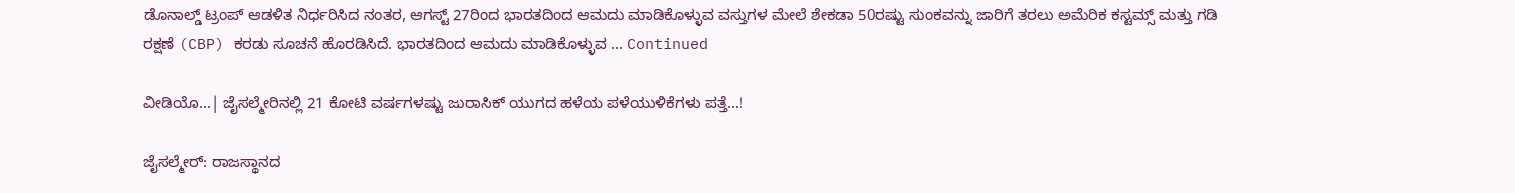ಡೊನಾಲ್ಡ್ ಟ್ರಂಪ್ ಆಡಳಿತ ನಿರ್ಧರಿಸಿದ ನಂತರ, ಆಗಸ್ಟ್‌ 27ರಿಂದ ಭಾರತದಿಂದ ಆಮದು ಮಾಡಿಕೊಳ್ಳುವ ವಸ್ತುಗಳ ಮೇಲೆ ಶೇಕಡಾ 50ರಷ್ಟು ಸುಂಕವನ್ನು ಜಾರಿಗೆ ತರಲು ಅಮೆರಿಕ ಕಸ್ಟಮ್ಸ್ ಮತ್ತು ಗಡಿ ರಕ್ಷಣೆ (CBP) ಕರಡು ಸೂಚನೆ ಹೊರಡಿಸಿದೆ. ಭಾರತದಿಂದ ಆಮದು ಮಾಡಿಕೊಳ್ಳುವ … Continued

ವೀಡಿಯೊ…| ಜೈಸಲ್ಮೇರಿನಲ್ಲಿ 21 ಕೋಟಿ ವರ್ಷಗಳಷ್ಟು ಜುರಾಸಿಕ್ ಯುಗದ ಹಳೆಯ ಪಳೆಯುಳಿಕೆಗಳು ಪತ್ತೆ…!

ಜೈಸಲ್ಮೇರ್: ರಾಜಸ್ಥಾನದ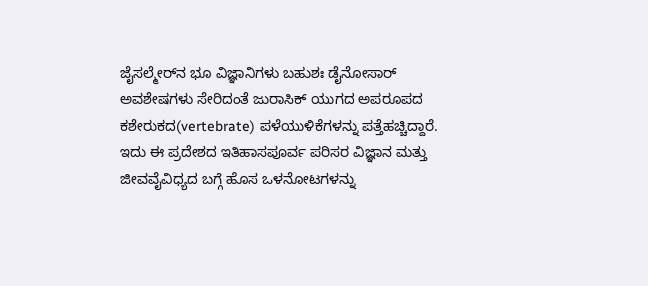ಜೈಸಲ್ಮೇರ್‌ನ ಭೂ ವಿಜ್ಞಾನಿಗಳು ಬಹುಶಃ ಡೈನೋಸಾರ್ ಅವಶೇಷಗಳು ಸೇರಿದಂತೆ ಜುರಾಸಿಕ್ ಯುಗದ ಅಪರೂಪದ ಕಶೇರುಕದ(vertebrate) ಪಳೆಯುಳಿಕೆಗಳನ್ನು ಪತ್ತೆಹಚ್ಚಿದ್ದಾರೆ. ಇದು ಈ ಪ್ರದೇಶದ ಇತಿಹಾಸಪೂರ್ವ ಪರಿಸರ ವಿಜ್ಞಾನ ಮತ್ತು ಜೀವವೈವಿಧ್ಯದ ಬಗ್ಗೆ ಹೊಸ ಒಳನೋಟಗಳನ್ನು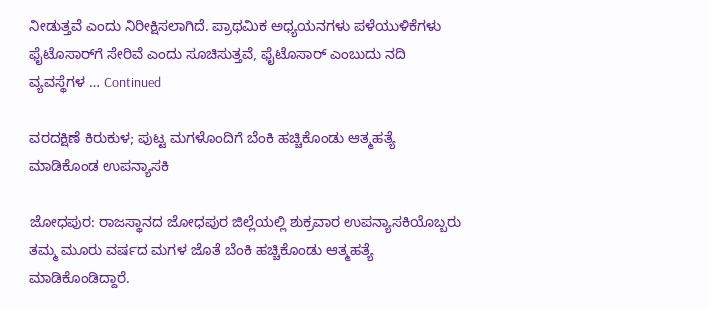ನೀಡುತ್ತವೆ ಎಂದು ನಿರೀಕ್ಷಿಸಲಾಗಿದೆ. ಪ್ರಾಥಮಿಕ ಅಧ್ಯಯನಗಳು ಪಳೆಯುಳಿಕೆಗಳು ಫೈಟೊಸಾರ್‌ಗೆ ಸೇರಿವೆ ಎಂದು ಸೂಚಿಸುತ್ತವೆ, ಫೈಟೊಸಾರ್‌ ಎಂಬುದು ನದಿ ವ್ಯವಸ್ಥೆಗಳ … Continued

ವರದಕ್ಷಿಣೆ ಕಿರುಕುಳ; ಪುಟ್ಟ ಮಗಳೊಂದಿಗೆ ಬೆಂಕಿ ಹಚ್ಚಿಕೊಂಡು ಆತ್ಮಹತ್ಯೆ ಮಾಡಿಕೊಂಡ ಉಪನ್ಯಾಸಕಿ

ಜೋಧಪುರ: ರಾಜಸ್ಥಾನದ ಜೋಧಪುರ ಜಿಲ್ಲೆಯಲ್ಲಿ ಶುಕ್ರವಾರ ಉಪನ್ಯಾಸಕಿಯೊಬ್ಬರು ತಮ್ಮ ಮೂರು ವರ್ಷದ ಮಗಳ ಜೊತೆ ಬೆಂಕಿ ಹಚ್ಚಿಕೊಂಡು ಆತ್ಮಹತ್ಯೆ ಮಾಡಿಕೊಂಡಿದ್ದಾರೆ.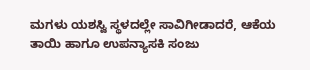ಮಗಳು ಯಶಸ್ವಿ ಸ್ಥಳದಲ್ಲೇ ಸಾವಿಗೀಡಾದರೆ, ಆಕೆಯ ತಾಯಿ ಹಾಗೂ ಉಪನ್ಯಾಸಕಿ ಸಂಜು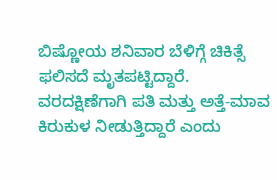ಬಿಷ್ಣೋಯ ಶನಿವಾರ ಬೆಳಿಗ್ಗೆ ಚಿಕಿತ್ಸೆ ಫಲಿಸದೆ ಮೃತಪಟ್ಟಿದ್ದಾರೆ. ವರದಕ್ಷಿಣೆಗಾಗಿ ಪತಿ ಮತ್ತು ಅತ್ತೆ-ಮಾವ ಕಿರುಕುಳ ನೀಡುತ್ತಿದ್ದಾರೆ ಎಂದು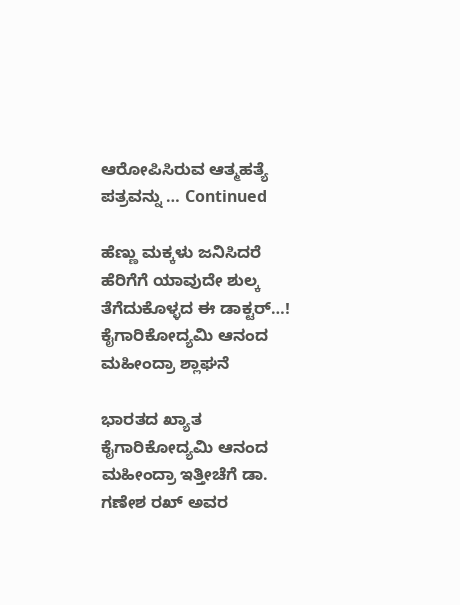ಆರೋಪಿಸಿರುವ ಆತ್ಮಹತ್ಯೆ ಪತ್ರವನ್ನು … Continued

ಹೆಣ್ಣು ಮಕ್ಕಳು ಜನಿಸಿದರೆ ಹೆರಿಗೆಗೆ ಯಾವುದೇ ಶುಲ್ಕ ತೆಗೆದುಕೊಳ್ಳದ ಈ ಡಾಕ್ಟರ್‌…! ಕೈಗಾರಿಕೋದ್ಯಮಿ ಆನಂದ ಮಹೀಂದ್ರಾ ಶ್ಲಾಘನೆ

ಭಾರತದ ಖ್ಯಾತ ಕೈಗಾರಿಕೋದ್ಯಮಿ ಆನಂದ ಮಹೀಂದ್ರಾ ಇತ್ತೀಚೆಗೆ ಡಾ. ಗಣೇಶ ರಖ್ ಅವರ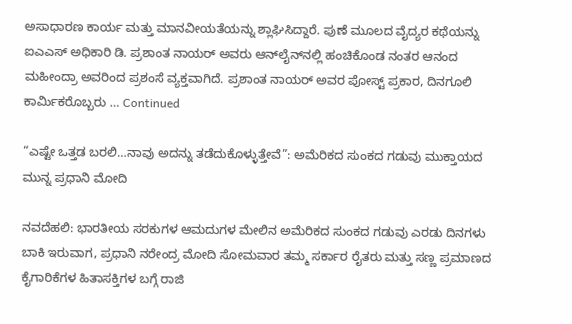ಅಸಾಧಾರಣ ಕಾರ್ಯ ಮತ್ತು ಮಾನವೀಯತೆಯನ್ನು ಶ್ಲಾಘಿಸಿದ್ದಾರೆ. ಪುಣೆ ಮೂಲದ ವೈದ್ಯರ ಕಥೆಯನ್ನು ಐಎಎಸ್ ಅಧಿಕಾರಿ ಡಿ. ಪ್ರಶಾಂತ ನಾಯರ್ ಅವರು ಆನ್‌ಲೈನ್‌ನಲ್ಲಿ ಹಂಚಿಕೊಂಡ ನಂತರ ಆನಂದ ಮಹೀಂದ್ರಾ ಅವರಿಂದ ಪ್ರಶಂಸೆ ವ್ಯಕ್ತವಾಗಿದೆ. ಪ್ರಶಾಂತ ನಾಯರ್ ಅವರ ಪೋಸ್ಟ್ ಪ್ರಕಾರ, ದಿನಗೂಲಿ ಕಾರ್ಮಿಕರೊಬ್ಬರು … Continued

“ಎಷ್ಟೇ ಒತ್ತಡ ಬರಲಿ…ನಾವು ಅದನ್ನು ತಡೆದುಕೊಳ್ಳುತ್ತೇವೆ”: ಅಮೆರಿಕದ ಸುಂಕದ ಗಡುವು ಮುಕ್ತಾಯದ ಮುನ್ನ ಪ್ರಧಾನಿ ಮೋದಿ

ನವದೆಹಲಿ: ಭಾರತೀಯ ಸರಕುಗಳ ಆಮದುಗಳ ಮೇಲಿನ ಅಮೆರಿಕದ ಸುಂಕದ ಗಡುವು ಎರಡು ದಿನಗಳು ಬಾಕಿ ಇರುವಾಗ, ಪ್ರಧಾನಿ ನರೇಂದ್ರ ಮೋದಿ ಸೋಮವಾರ ತಮ್ಮ ಸರ್ಕಾರ ರೈತರು ಮತ್ತು ಸಣ್ಣ ಪ್ರಮಾಣದ ಕೈಗಾರಿಕೆಗಳ ಹಿತಾಸಕ್ತಿಗಳ ಬಗ್ಗೆ ರಾಜಿ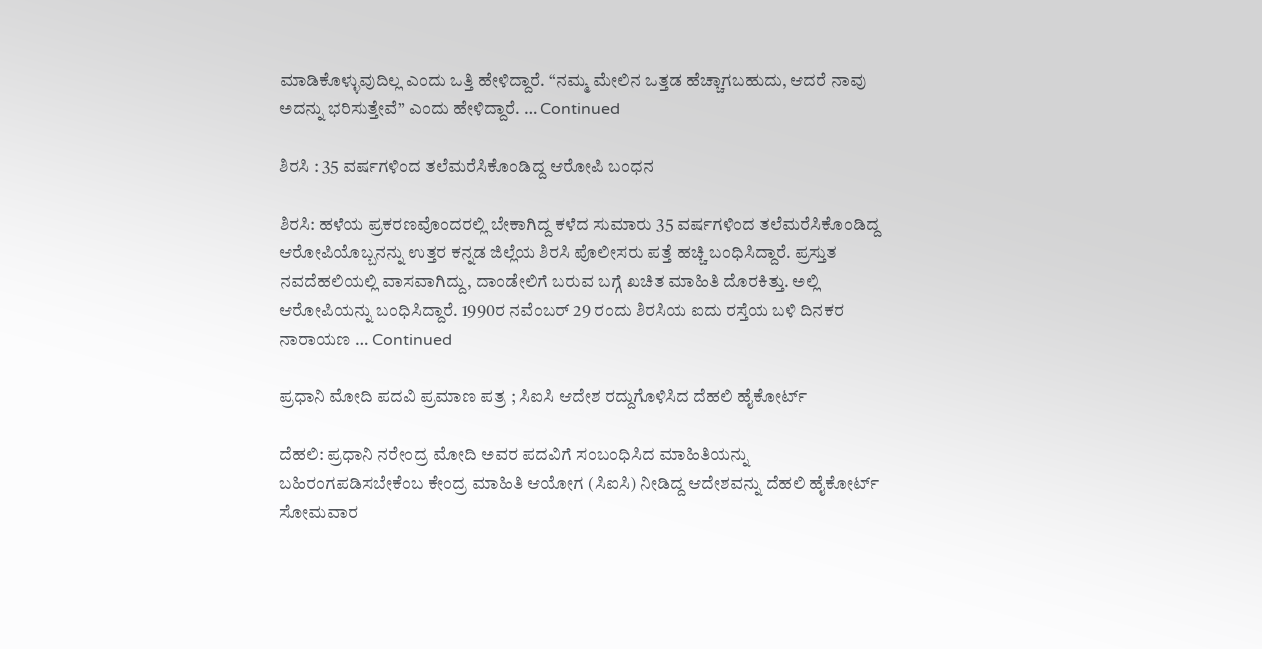ಮಾಡಿಕೊಳ್ಳುವುದಿಲ್ಲ ಎಂದು ಒತ್ತಿ ಹೇಳಿದ್ದಾರೆ. “ನಮ್ಮ ಮೇಲಿನ ಒತ್ತಡ ಹೆಚ್ಚಾಗಬಹುದು, ಆದರೆ ನಾವು ಅದನ್ನು ಭರಿಸುತ್ತೇವೆ” ಎಂದು ಹೇಳಿದ್ದಾರೆ. … Continued

ಶಿರಸಿ : 35 ವರ್ಷಗಳಿಂದ ತಲೆಮರೆಸಿಕೊಂಡಿದ್ದ ಆರೋಪಿ ಬಂಧನ

ಶಿರಸಿ: ಹಳೆಯ ಪ್ರಕರಣವೊಂದರಲ್ಲಿ ಬೇಕಾಗಿದ್ದ ಕಳೆದ ಸುಮಾರು 35 ವರ್ಷಗಳಿಂದ ತಲೆಮರೆಸಿಕೊಂಡಿದ್ದ ಆರೋಪಿಯೊಬ್ಬನನ್ನು ಉತ್ತರ ಕನ್ನಡ ಜಿಲ್ಲೆಯ ಶಿರಸಿ ಪೊಲೀಸರು ಪತ್ತೆ ಹಚ್ಚಿ ಬಂಧಿಸಿದ್ದಾರೆ. ಪ್ರಸ್ತುತ ನವದೆಹಲಿಯಲ್ಲಿ ವಾಸವಾಗಿದ್ದು, ದಾಂಡೇಲಿಗೆ ಬರುವ ಬಗ್ಗೆ ಖಚಿತ ಮಾಹಿತಿ ದೊರಕಿತ್ತು. ಅಲ್ಲಿ ಆರೋಪಿಯನ್ನು ಬಂಧಿಸಿದ್ದಾರೆ. 1990ರ ನವೆಂಬರ್ 29 ರಂದು ಶಿರಸಿಯ ಐದು ರಸ್ತೆಯ ಬಳಿ ದಿನಕರ ನಾರಾಯಣ … Continued

ಪ್ರಧಾನಿ ಮೋದಿ ಪದವಿ ಪ್ರಮಾಣ ಪತ್ರ ; ಸಿಐಸಿ ಆದೇಶ ರದ್ದುಗೊಳಿಸಿದ ದೆಹಲಿ ಹೈಕೋರ್ಟ್

ದೆಹಲಿ: ಪ್ರಧಾನಿ ನರೇಂದ್ರ ಮೋದಿ ಅವರ ಪದವಿಗೆ ಸಂಬಂಧಿಸಿದ ಮಾಹಿತಿಯನ್ನು ಬಹಿರಂಗಪಡಿಸಬೇಕೆಂಬ ಕೇಂದ್ರ ಮಾಹಿತಿ ಆಯೋಗ (ಸಿಐಸಿ) ನೀಡಿದ್ದ ಆದೇಶವನ್ನು ದೆಹಲಿ ಹೈಕೋರ್ಟ್ ಸೋಮವಾರ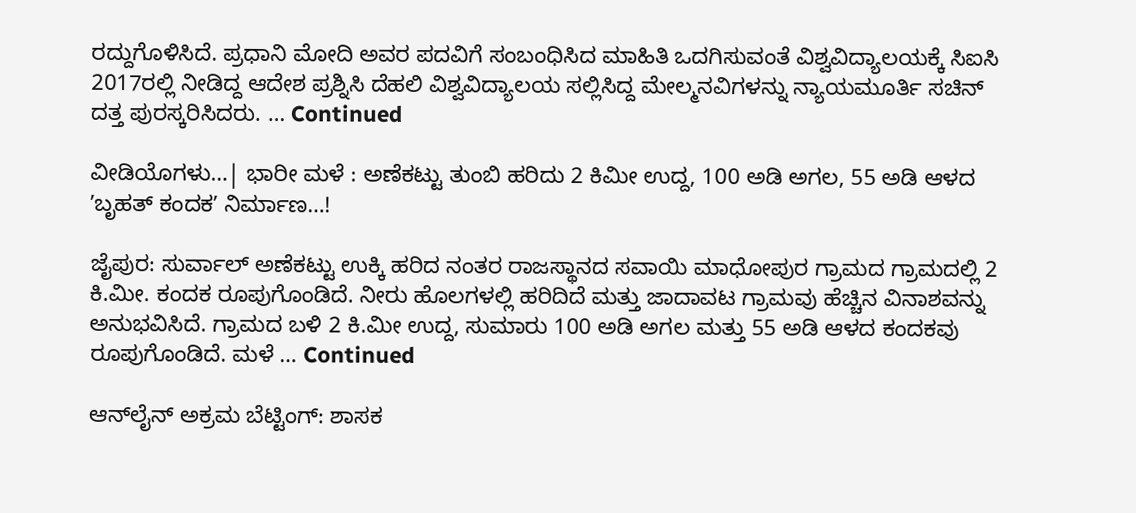ರದ್ದುಗೊಳಿಸಿದೆ. ಪ್ರಧಾನಿ ಮೋದಿ ಅವರ ಪದವಿಗೆ ಸಂಬಂಧಿಸಿದ ಮಾಹಿತಿ ಒದಗಿಸುವಂತೆ ವಿಶ್ವವಿದ್ಯಾಲಯಕ್ಕೆ ಸಿಐಸಿ 2017ರಲ್ಲಿ ನೀಡಿದ್ದ ಆದೇಶ ಪ್ರಶ್ನಿಸಿ ದೆಹಲಿ ವಿಶ್ವವಿದ್ಯಾಲಯ ಸಲ್ಲಿಸಿದ್ದ ಮೇಲ್ಮನವಿಗಳನ್ನು ನ್ಯಾಯಮೂರ್ತಿ ಸಚಿನ್ ದತ್ತ ಪುರಸ್ಕರಿಸಿದರು. … Continued

ವೀಡಿಯೊಗಳು…| ಭಾರೀ ಮಳೆ : ಅಣೆಕಟ್ಟು ತುಂಬಿ ಹರಿದು 2 ಕಿಮೀ ಉದ್ದ, 100 ಅಡಿ ಅಗಲ, 55 ಅಡಿ ಆಳದ ʼಬೃಹತ್‌ ಕಂದಕʼ ನಿರ್ಮಾಣ…!

ಜೈಪುರ: ಸುರ್ವಾಲ್ ಅಣೆಕಟ್ಟು ಉಕ್ಕಿ ಹರಿದ ನಂತರ ರಾಜಸ್ಥಾನದ ಸವಾಯಿ ಮಾಧೋಪುರ ಗ್ರಾಮದ ಗ್ರಾಮದಲ್ಲಿ 2 ಕಿ.ಮೀ. ಕಂದಕ ರೂಪುಗೊಂಡಿದೆ. ನೀರು ಹೊಲಗಳಲ್ಲಿ ಹರಿದಿದೆ ಮತ್ತು ಜಾದಾವಟ ಗ್ರಾಮವು ಹೆಚ್ಚಿನ ವಿನಾಶವನ್ನು ಅನುಭವಿಸಿದೆ. ಗ್ರಾಮದ ಬಳಿ 2 ಕಿ.ಮೀ ಉದ್ದ, ಸುಮಾರು 100 ಅಡಿ ಅಗಲ ಮತ್ತು 55 ಅಡಿ ಆಳದ ಕಂದಕವು ರೂಪುಗೊಂಡಿದೆ. ಮಳೆ … Continued

ಆನ್‌ಲೈನ್‌ ಅಕ್ರಮ ಬೆಟ್ಟಿಂಗ್‌: ಶಾಸಕ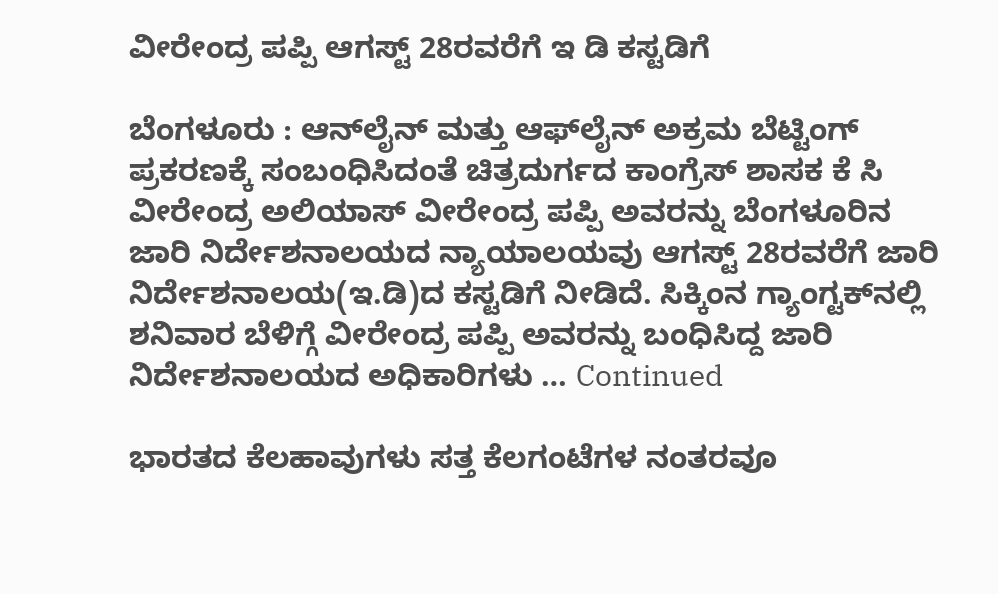ವೀರೇಂದ್ರ ಪಪ್ಪಿ ಆಗಸ್ಟ್‌ 28ರವರೆಗೆ ಇ ಡಿ ಕಸ್ಟಡಿಗೆ

ಬೆಂಗಳೂರು : ಆನ್‌ಲೈನ್‌ ಮತ್ತು ಆಫ್‌ಲೈನ್‌ ಅಕ್ರಮ ಬೆಟ್ಟಿಂಗ್‌ ಪ್ರಕರಣಕ್ಕೆ ಸಂಬಂಧಿಸಿದಂತೆ ಚಿತ್ರದುರ್ಗದ ಕಾಂಗ್ರೆಸ್‌ ಶಾಸಕ ಕೆ ಸಿ ವೀರೇಂದ್ರ ಅಲಿಯಾಸ್‌ ವೀರೇಂದ್ರ ಪಪ್ಪಿ ಅವರನ್ನು ಬೆಂಗಳೂರಿನ ಜಾರಿ ನಿರ್ದೇಶನಾಲಯದ ನ್ಯಾಯಾಲಯವು ಆಗಸ್ಟ್‌ 28ರವರೆಗೆ ಜಾರಿ ನಿರ್ದೇಶನಾಲಯ(ಇ.ಡಿ)ದ ಕಸ್ಟಡಿಗೆ ನೀಡಿದೆ. ಸಿಕ್ಕಿಂನ ಗ್ಯಾಂಗ್ಟಕ್‌ನಲ್ಲಿ ಶನಿವಾರ ಬೆಳಿಗ್ಗೆ ವೀರೇಂದ್ರ ಪಪ್ಪಿ ಅವರನ್ನು ಬಂಧಿಸಿದ್ದ ಜಾರಿ ನಿರ್ದೇಶನಾಲಯದ ಅಧಿಕಾರಿಗಳು … Continued

ಭಾರತದ ಕೆಲಹಾವುಗಳು ಸತ್ತ ಕೆಲಗಂಟೆಗಳ ನಂತರವೂ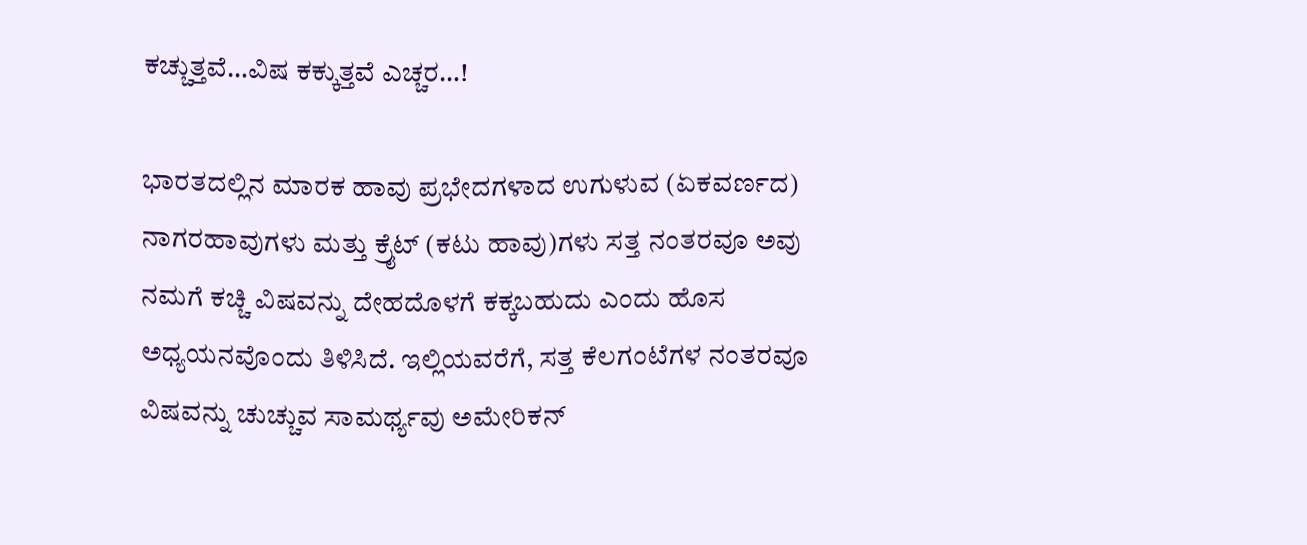ಕಚ್ಚುತ್ತವೆ…ವಿಷ ಕಕ್ಕುತ್ತವೆ ಎಚ್ಚರ…!

ಭಾರತದಲ್ಲಿನ ಮಾರಕ ಹಾವು ಪ್ರಭೇದಗಳಾದ ಉಗುಳುವ (ಏಕವರ್ಣದ) ನಾಗರಹಾವುಗಳು ಮತ್ತು ಕ್ರೈಟ್‌ (ಕಟು ಹಾವು)ಗಳು ಸತ್ತ ನಂತರವೂ ಅವು ನಮಗೆ ಕಚ್ಚಿ ವಿಷವನ್ನು ದೇಹದೊಳಗೆ ಕಕ್ಕಬಹುದು ಎಂದು ಹೊಸ ಅಧ್ಯಯನವೊಂದು ತಿಳಿಸಿದೆ. ಇಲ್ಲಿಯವರೆಗೆ, ಸತ್ತ ಕೆಲಗಂಟೆಗಳ ನಂತರವೂ ವಿಷವನ್ನು ಚುಚ್ಚುವ ಸಾಮರ್ಥ್ಯವು ಅಮೇರಿಕನ್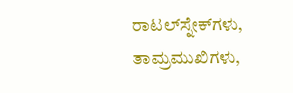ರಾಟಲ್‌ಸ್ನೇಕ್‌ಗಳು, ತಾಮ್ರಮುಖಿಗಳು,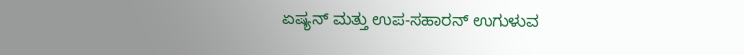ಏಷ್ಯನ್ ಮತ್ತು ಉಪ-ಸಹಾರನ್ ಉಗುಳುವ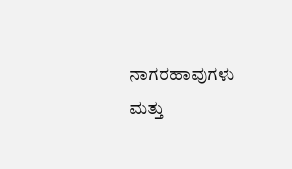ನಾಗರಹಾವುಗಳು ಮತ್ತು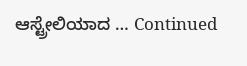ಆಸ್ಟ್ರೇಲಿಯಾದ … Continued